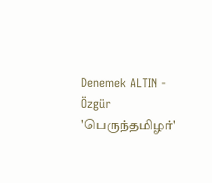Denemek ALTIN - Özgür
'பெருந்தமிழர்'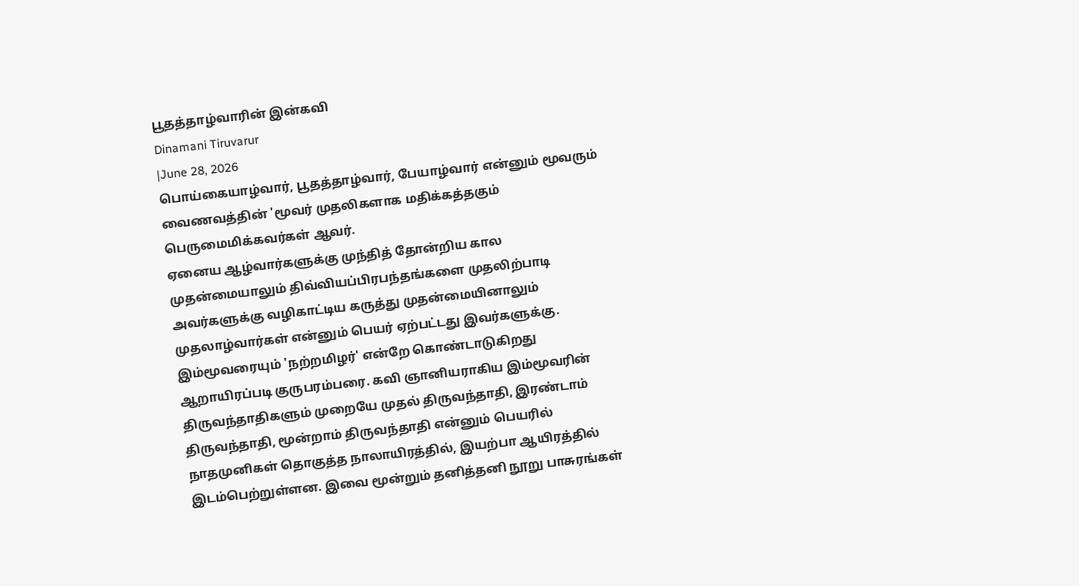பூதத்தாழ்வாரின் இன்கவி
Dinamani Tiruvarur
|June 28, 2026
பொய்கையாழ்வார், பூதத்தாழ்வார், பேயாழ்வார் என்னும் மூவரும் வைணவத்தின் 'மூவர் முதலிகளாக மதிக்கத்தகும் பெருமைமிக்கவர்கள் ஆவர்.
ஏனைய ஆழ்வார்களுக்கு முந்தித் தோன்றிய கால முதன்மையாலும் திவ்வியப்பிரபந்தங்களை முதலிற்பாடி அவர்களுக்கு வழிகாட்டிய கருத்து முதன்மையினாலும் முதலாழ்வார்கள் என்னும் பெயர் ஏற்பட்டது இவர்களுக்கு.
இம்மூவரையும் 'நற்றமிழர்' என்றே கொண்டாடுகிறது ஆறாயிரப்படி குருபரம்பரை. கவி ஞானியராகிய இம்மூவரின் திருவந்தாதிகளும் முறையே முதல் திருவந்தாதி, இரண்டாம் திருவந்தாதி, மூன்றாம் திருவந்தாதி என்னும் பெயரில் நாதமுனிகள் தொகுத்த நாலாயிரத்தில், இயற்பா ஆயிரத்தில் இடம்பெற்றுள்ளன. இவை மூன்றும் தனித்தனி நூறு பாசுரங்கள்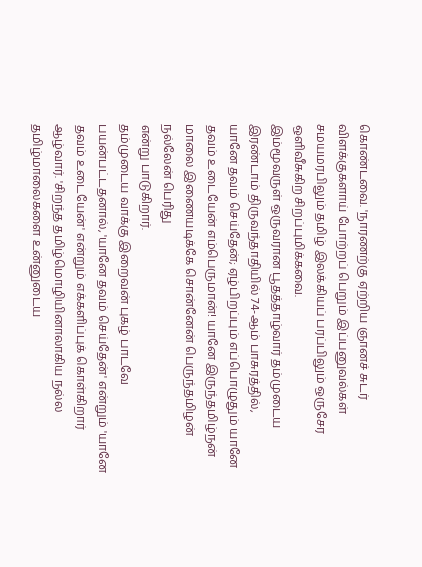கொண்டவை. 'நாரணற்கு ஏற்றிய ஞானச் சுடர் விளக்குகளாய் போற்றப் பெறும் இப்பனுவல்கள் சமயமரபிலும் தமிழ் இலக்கியப் பரப்பிலும் ஒருசேர ஒளிவீசுகிற சிறப்புமிக்கவை.
இம்மூவருள் ஒருவரான பூதத்தாழ்வார் தம்முடைய இரண்டாம் திருவந்தாதியில் 74-ஆம் பாசுரத்தில்,
யானே தவம் செய்தேன்; ஏழ்பிறப்பும் எப்பொழுதும் யானே தவம் உடையேன் எம்பெருமான்! யானே இருந்தமிழ்நன் மாலை இணையடிக்கே சொன்னேன் பெருந்தமிழன் நல்லேன் பெரிது
என்று பாடுகிறார்.
தம்முடைய வாக்கு இறைவன் புகழ் பாடவே பயன்பட்டதனால், 'யானே தவம் செய்தேன்' என்றும் 'யானே தவம் உடையேன்' என்றும் எக்களிப்புக் கொள்கிறார் ஆழ்வார். 'சிறந்த தமிழ்மொழியினாலாகிய நல்ல தமிழ்மாலைகளை உன்னுடைய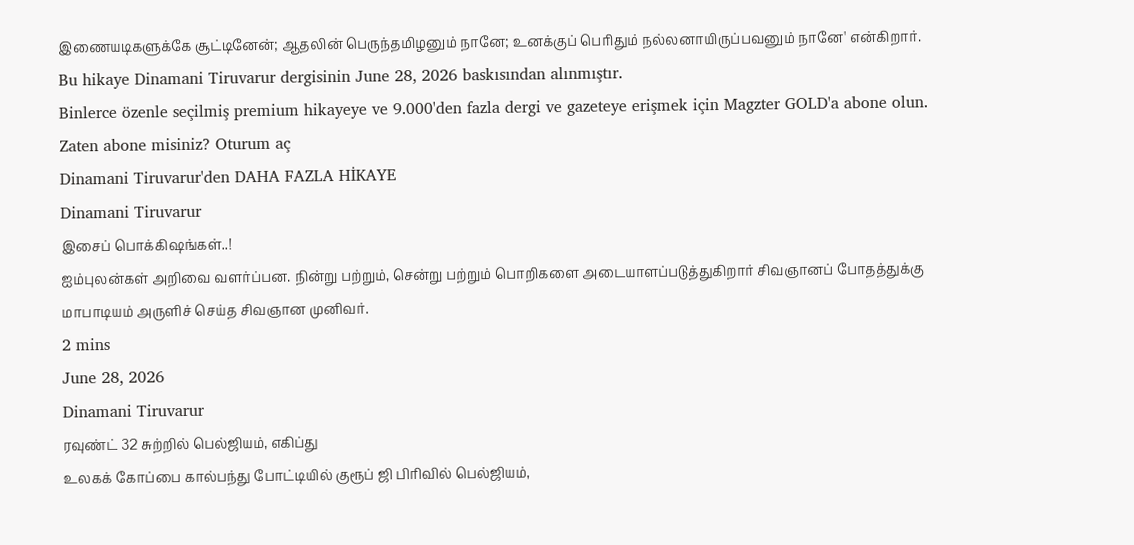இணையடிகளுக்கே சூட்டினேன்; ஆதலின் பெருந்தமிழனும் நானே; உனக்குப் பெரிதும் நல்லனாயிருப்பவனும் நானே' என்கிறார்.
Bu hikaye Dinamani Tiruvarur dergisinin June 28, 2026 baskısından alınmıştır.
Binlerce özenle seçilmiş premium hikayeye ve 9.000'den fazla dergi ve gazeteye erişmek için Magzter GOLD'a abone olun.
Zaten abone misiniz? Oturum aç
Dinamani Tiruvarur'den DAHA FAZLA HİKAYE
Dinamani Tiruvarur
இசைப் பொக்கிஷங்கள்..!
ஐம்புலன்கள் அறிவை வளர்ப்பன. நின்று பற்றும், சென்று பற்றும் பொறிகளை அடையாளப்படுத்துகிறார் சிவஞானப் போதத்துக்கு மாபாடியம் அருளிச் செய்த சிவஞான முனிவர்.
2 mins
June 28, 2026
Dinamani Tiruvarur
ரவுண்ட் 32 சுற்றில் பெல்ஜியம், எகிப்து
உலகக் கோப்பை கால்பந்து போட்டியில் குரூப் ஜி பிரிவில் பெல்ஜியம்,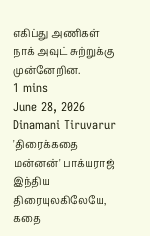எகிப்து அணிகள் நாக் அவுட் சுற்றுக்கு முன்னேறின.
1 mins
June 28, 2026
Dinamani Tiruvarur
'திரைக்கதை மன்னன்' பாக்யராஜ்
இந்திய திரையுலகிலேயே, கதை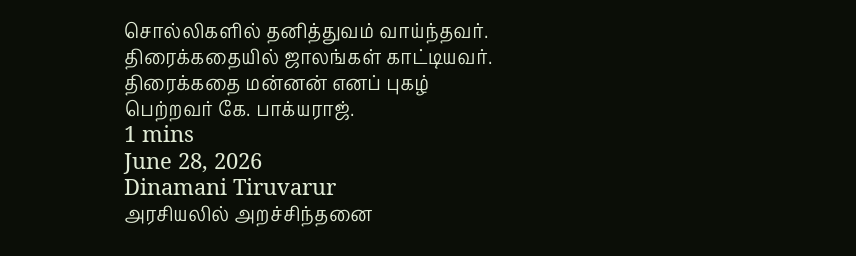சொல்லிகளில் தனித்துவம் வாய்ந்தவர். திரைக்கதையில் ஜாலங்கள் காட்டியவர். திரைக்கதை மன்னன் எனப் புகழ் பெற்றவர் கே. பாக்யராஜ்.
1 mins
June 28, 2026
Dinamani Tiruvarur
அரசியலில் அறச்சிந்தனை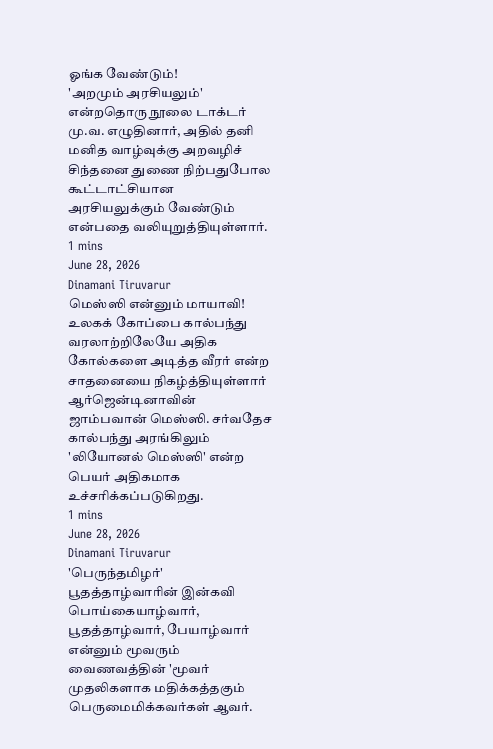ஓங்க வேண்டும்!
'அறமும் அரசியலும்' என்றதொரு நூலை டாக்டர் மு.வ. எழுதினார், அதில் தனி மனித வாழ்வுக்கு அறவழிச் சிந்தனை துணை நிற்பதுபோல கூட்டாட்சியான அரசியலுக்கும் வேண்டும் என்பதை வலியுறுத்தியுள்ளார்.
1 mins
June 28, 2026
Dinamani Tiruvarur
மெஸ்ஸி என்னும் மாயாவி!
உலகக் கோப்பை கால்பந்து வரலாற்றிலேயே அதிக கோல்களை அடித்த வீரர் என்ற சாதனையை நிகழ்த்தியுள்ளார் ஆர்ஜென்டினாவின் ஜாம்பவான் மெஸ்ஸி. சர்வதேச கால்பந்து அரங்கிலும் 'லியோனல் மெஸ்ஸி' என்ற பெயர் அதிகமாக உச்சரிக்கப்படுகிறது.
1 mins
June 28, 2026
Dinamani Tiruvarur
'பெருந்தமிழர்' பூதத்தாழ்வாரின் இன்கவி
பொய்கையாழ்வார், பூதத்தாழ்வார், பேயாழ்வார் என்னும் மூவரும் வைணவத்தின் 'மூவர் முதலிகளாக மதிக்கத்தகும் பெருமைமிக்கவர்கள் ஆவர்.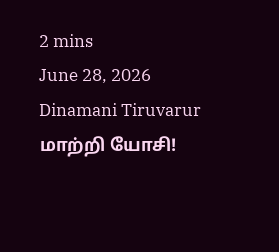2 mins
June 28, 2026
Dinamani Tiruvarur
மாற்றி யோசி!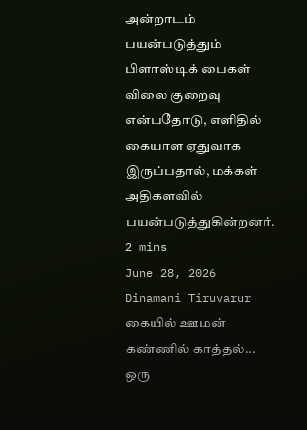அன்றாடம் பயன்படுத்தும் பிளாஸ்டிக் பைகள் விலை குறைவு என்பதோடு, எளிதில் கையாள ஏதுவாக இருப்பதால், மக்கள் அதிகளவில் பயன்படுத்துகின்றனர்.
2 mins
June 28, 2026
Dinamani Tiruvarur
கையில் ஊமன் கண்ணில் காத்தல்...
ஒரு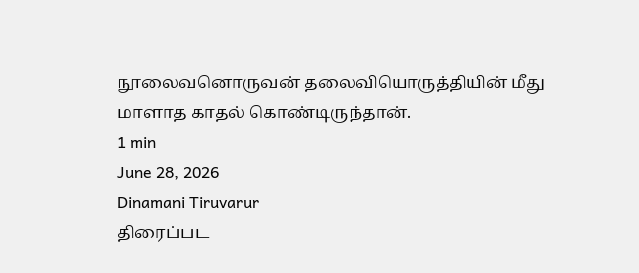நூலைவனொருவன் தலைவியொருத்தியின் மீது மாளாத காதல் கொண்டிருந்தான்.
1 min
June 28, 2026
Dinamani Tiruvarur
திரைப்பட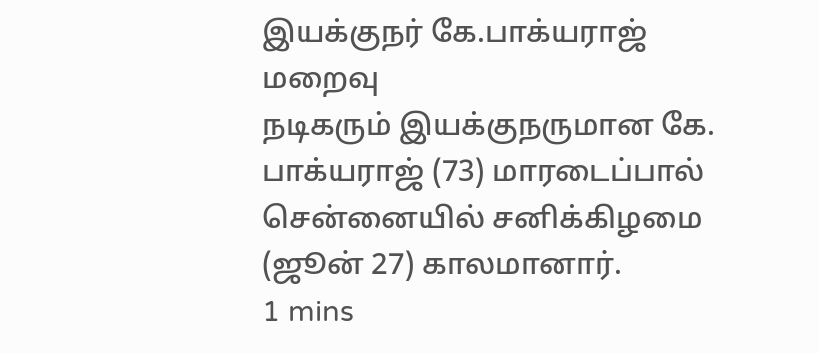இயக்குநர் கே.பாக்யராஜ் மறைவு
நடிகரும் இயக்குநருமான கே. பாக்யராஜ் (73) மாரடைப்பால் சென்னையில் சனிக்கிழமை (ஜூன் 27) காலமானார்.
1 mins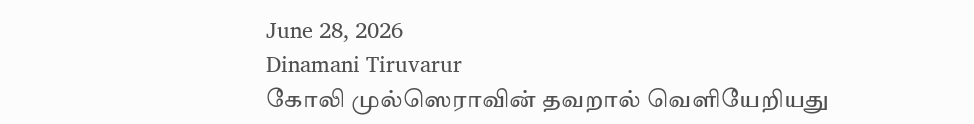June 28, 2026
Dinamani Tiruvarur
கோலி முல்ஸெராவின் தவறால் வெளியேறியது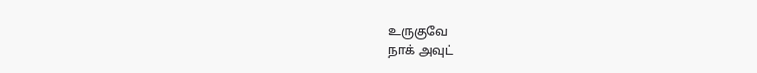உருகுவே
நாக் அவுட்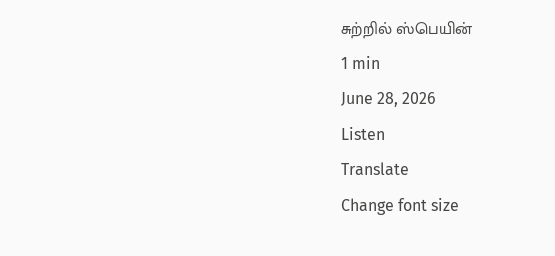சுற்றில் ஸ்பெயின்
1 min
June 28, 2026
Listen
Translate
Change font size